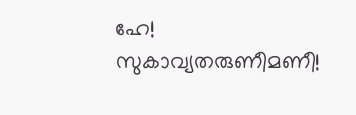ഹേ! സുകാവ്യതരുണീമണീ!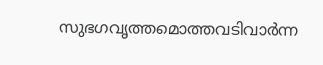സുഭഗവൃത്തമൊത്തവടിവാര്‍ന്ന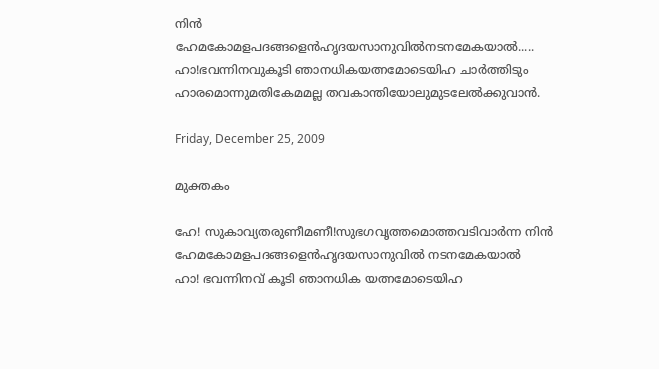നിന്‍
ഹേമകോമളപദങ്ങളെന്‍ഹൃദയസാനുവില്‍നടനമേകയാല്‍.....
ഹാ!ഭവന്നിനവുകൂടി ഞാനധികയത്നമോടെയിഹ ചാര്‍ത്തിടും
ഹാരമൊന്നുമതികേമമല്ല തവകാന്തിയോലുമുടലേല്‍ക്കുവാന്‍.

Friday, December 25, 2009

മുക്തകം

ഹേ! സുകാവ്യതരുണീമണീ!സുഭഗവൃത്തമൊത്തവടിവാര്‍ന്ന നിന്‍
ഹേമകോമളപദങ്ങളെന്‍ഹൃദയസാനുവില്‍ നടനമേകയാല്‍
ഹാ! ഭവന്നിനവ് കൂടി ഞാനധിക യത്നമോടെയിഹ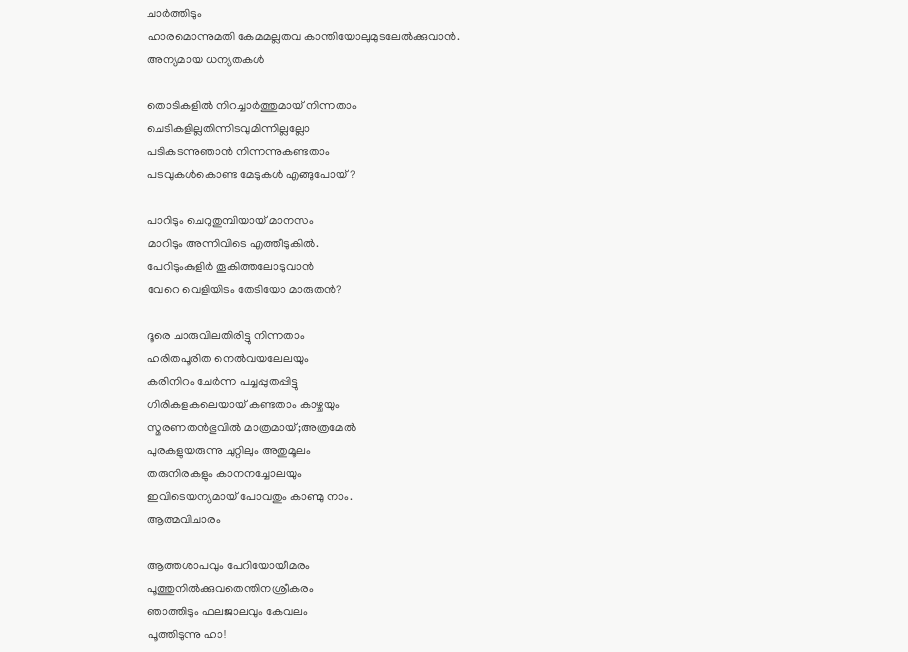ചാര്‍ത്തിടും
ഹാരമൊന്നുമതി കേമമല്ലതവ കാന്തിയോലുമുടലേല്‍ക്കുവാന്‍.
അന്യമായ ധന്യതകള്‍

തൊടികളില്‍ നിറച്ചാര്‍ത്തുമായ് നിന്നതാം
ചെടികളില്ലതിന്നിടവുമിന്നില്ലല്ലോ
പടികടന്നുഞാന്‍ നിന്നന്നുകണ്ടതാം
പടവുകള്‍കൊണ്ട മേടുകള്‍ എങ്ങുപോയ്?

പാറിടും ചെറുതുമ്പിയായ് മാനസം
മാറിടും അന്നിവിടെ എത്തീടുകില്‍.
പേറിടുംകുളിര്‍ തൂകിത്തലോടുവാന്‍
വേറെ വെളിയിടം തേടിയോ മാരുതന്‍?

ദൂരെ ചാരുവിലതിരിട്ടു നിന്നതാം
ഹരിതപൂരിത നെല്‍വയലേലയും
കരിനിറം ചേര്‍ന്ന പച്ചപ്പുതപ്പിട്ടു
ഗിരികളകലെയായ് കണ്ടതാം കാഴ്ചയും
സ്മരണതന്‍ഭുവില്‍ മാത്രമായ്;അത്രമേല്‍
പുരകളുയരുന്നു ചുറ്റിലും അതുമൂലം
തരുനിരകളും കാനനച്ചോലയും
ഇവിടെയന്യമായ് പോവതും കാണ്മു നാം.
ആത്മവിചാരം

ആത്തശാപവും പേറിയോയീമരം
പൂത്തുനില്‍ക്കുവതെന്തിനശ്രീകരം
ഞാത്തിടും ഫലജാലവും കേവലം
പൂത്തിടുന്നു ഹാ!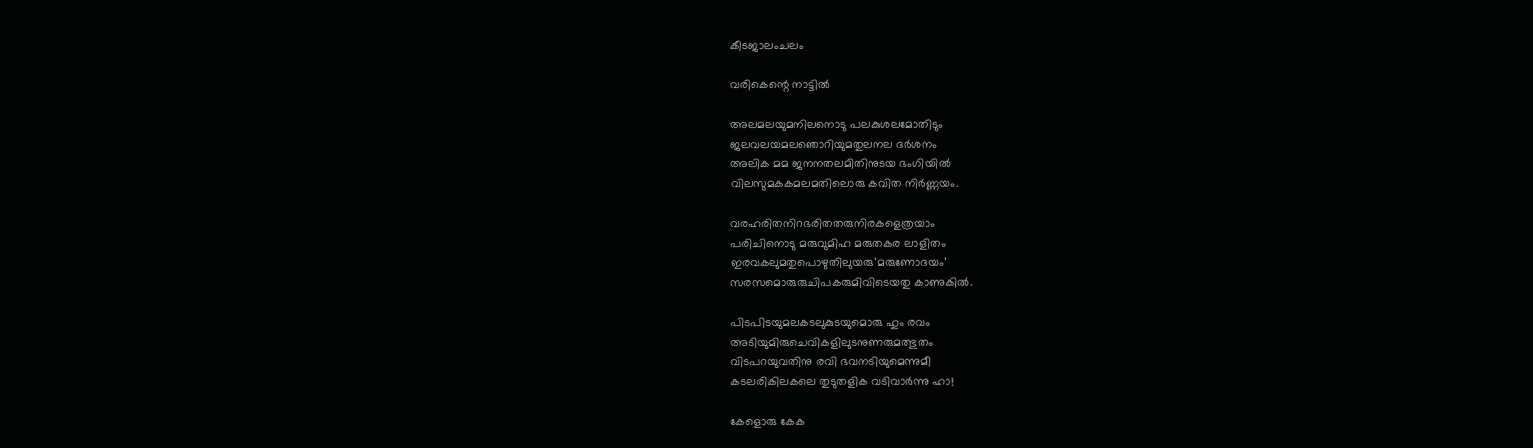കീടജാലംചലം

വരികെന്റെ നാട്ടില്‍

അലമലയുമനിലനൊടു പലകുശലമോതിടും
ജലവലയമലഞൊറിയുമതുലനല ദര്‍ശനം
അലിക മമ ജനനതലമിതിനുടയ ഭംഗിയില്‍
വിലസുമകകമലമതിലൊരു കവിത നിര്‍ണ്ണയം.

വരഹരിതനിറഭരിതതരുനിരകളെത്രയാം
പരിചിനൊടു മരുവുമിഹ മരുതകര ലാളിതം
ഇരവകലുമതുപൊഴുതിലുയരു’മരുണോദയം’
സരസമൊരുരുചിപകരുമിവിടെയതു കാണുകില്‍.

പിടപിടയുമലകടലുകുടയുമൊരു ഹും രവം
അടിയുമിരുചെവികളിലുടനുണരുമത്ഭുതം
വിടപറയുവതിനു രവി ഭവനടിയുമെന്നുമീ
കടലരികിലകലെ തുടുതളിക വടിവാര്‍ന്നു ഹാ!

കേളൊരു കേക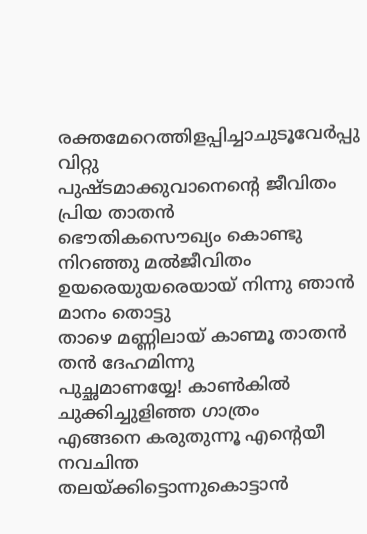രക്തമേറെത്തിളപ്പിച്ചാചുടൂവേര്‍പ്പു വിറ്റു
പുഷ്ടമാക്കുവാനെന്റെ ജീവിതം പ്രിയ താതന്‍
ഭൌതികസൌഖ്യം കൊണ്ടു നിറഞ്ഞു മല്‍ജീവിതം
ഉയരെയുയരെയായ് നിന്നു ഞാന്‍ മാനം തൊട്ടു
താഴെ മണ്ണിലായ് കാണ്മൂ താതന്‍ തന്‍ ദേഹമിന്നു
പുച്ഛമാണയ്യേ! കാണ്‍കില്‍ ചുക്കിച്ചുളിഞ്ഞ ഗാത്രം
എങ്ങനെ കരുതുന്നൂ എന്റെയീ നവചിന്ത
തലയ്ക്കിട്ടൊന്നുകൊട്ടാന്‍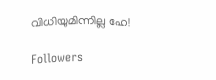വിധിയുമിന്നില്ല ഹേ!

Followers